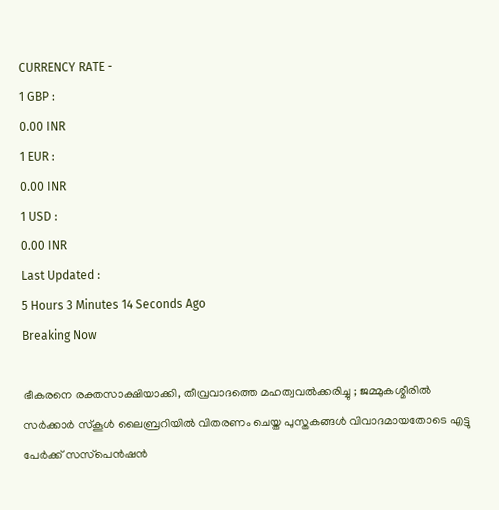CURRENCY RATE -
1 GBP :
0.00 INR
1 EUR :
0.00 INR
1 USD :
0.00 INR
Last Updated :
5 Hours 3 Minutes 14 Seconds Ago
Breaking Now

ഭീകരനെ രക്തസാക്ഷിയാക്കി, തീവ്രവാദത്തെ മഹത്വവല്‍ക്കരിച്ചു ; ജമ്മുകശ്മീരില്‍ സര്‍ക്കാര്‍ സ്‌കൂള്‍ ലൈബ്രറിയില്‍ വിതരണം ചെയ്ത പുസ്തകങ്ങള്‍ വിവാദമായതോടെ എട്ടു പേര്‍ക്ക് സസ്‌പെന്‍ഷന്‍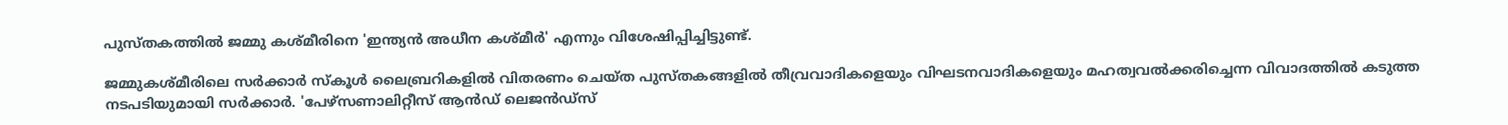പുസ്തകത്തില്‍ ജമ്മു കശ്മീരിനെ 'ഇന്ത്യന്‍ അധീന കശ്മീര്‍' എന്നും വിശേഷിപ്പിച്ചിട്ടുണ്ട്.

ജമ്മുകശ്മീരിലെ സര്‍ക്കാര്‍ സ്‌കൂള്‍ ലൈബ്രറികളില്‍ വിതരണം ചെയ്ത പുസ്തകങ്ങളില്‍ തീവ്രവാദികളെയും വിഘടനവാദികളെയും മഹത്വവല്‍ക്കരിച്ചെന്ന വിവാദത്തില്‍ കടുത്ത നടപടിയുമായി സര്‍ക്കാര്‍. 'പേഴ്‌സണാലിറ്റീസ് ആന്‍ഡ് ലെജന്‍ഡ്‌സ്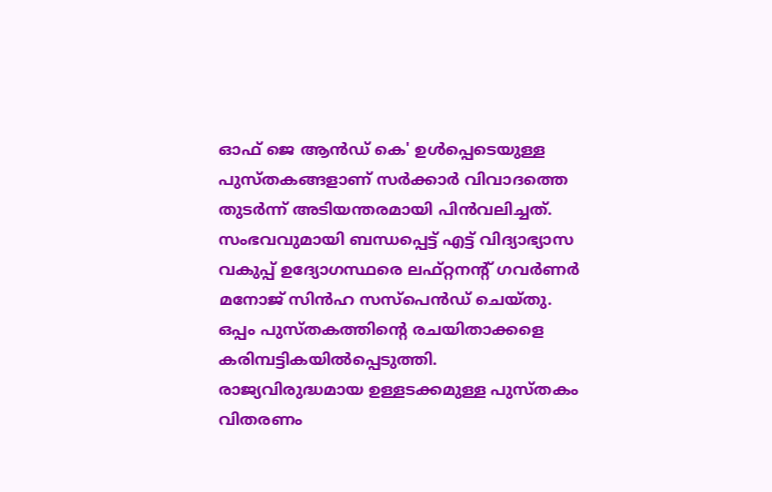ഓഫ് ജെ ആന്‍ഡ് കെ' ഉള്‍പ്പെടെയുള്ള പുസ്തകങ്ങളാണ് സര്‍ക്കാര്‍ വിവാദത്തെ തുടര്‍ന്ന് അടിയന്തരമായി പിന്‍വലിച്ചത്. സംഭവവുമായി ബന്ധപ്പെട്ട് എട്ട് വിദ്യാഭ്യാസ വകുപ്പ് ഉദ്യോഗസ്ഥരെ ലഫ്റ്റനന്റ് ഗവര്‍ണര്‍ മനോജ് സിന്‍ഹ സസ്പെന്‍ഡ് ചെയ്തു. ഒപ്പം പുസ്തകത്തിന്റെ രചയിതാക്കളെ കരിമ്പട്ടികയില്‍പ്പെടുത്തി. രാജ്യവിരുദ്ധമായ ഉള്ളടക്കമുള്ള പുസ്തകം വിതരണം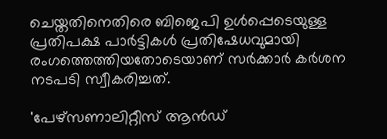ചെയ്തതിനെതിരെ ബിജെപി ഉള്‍പ്പെടെയുള്ള പ്രതിപക്ഷ പാര്‍ട്ടികള്‍ പ്രതിഷേധവുമായി രംഗത്തെത്തിയതോടെയാണ് സര്‍ക്കാര്‍ കര്‍ശന നടപടി സ്വീകരിച്ചത്.

'പേഴ്‌സണാലിറ്റീസ് ആന്‍ഡ്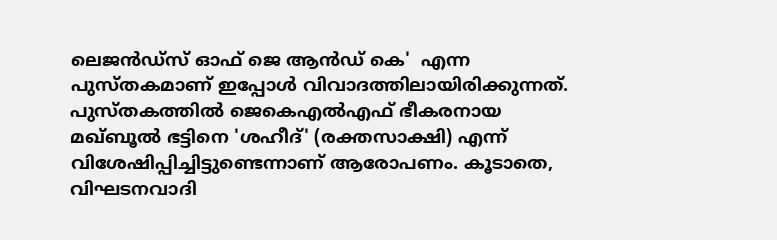ലെജന്‍ഡ്‌സ് ഓഫ് ജെ ആന്‍ഡ് കെ'  എന്ന പുസ്തകമാണ് ഇപ്പോള്‍ വിവാദത്തിലായിരിക്കുന്നത്. പുസ്തകത്തില്‍ ജെകെഎല്‍എഫ് ഭീകരനായ മഖ്ബൂല്‍ ഭട്ടിനെ 'ശഹീദ്' (രക്തസാക്ഷി) എന്ന് വിശേഷിപ്പിച്ചിട്ടുണ്ടെന്നാണ് ആരോപണം. കൂടാതെ, വിഘടനവാദി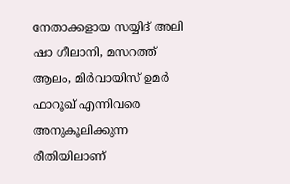നേതാക്കളായ സയ്യിദ് അലി ഷാ ഗീലാനി, മസറത്ത് ആലം, മിര്‍വായിസ് ഉമര്‍ ഫാറൂഖ് എന്നിവരെ അനുകൂലിക്കുന്ന രീതിയിലാണ്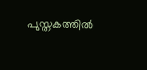പുസ്തകത്തില്‍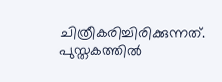ചിത്രീകരിച്ചിരിക്കുന്നത്. പുസ്തകത്തില്‍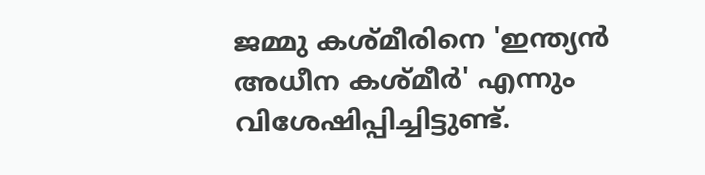ജമ്മു കശ്മീരിനെ 'ഇന്ത്യന്‍ അധീന കശ്മീര്‍' എന്നും വിശേഷിപ്പിച്ചിട്ടുണ്ട്.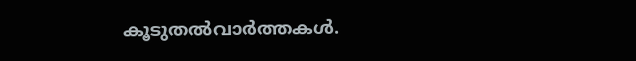കൂടുതല്‍വാര്‍ത്തകള്‍.